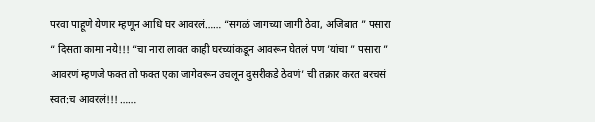परवा पाहूणे येणार म्हणून आधि घर आवरलं…… “सगळं जागच्या जागी ठेवा, अजिबात ” पसारा “ दिसता कामा नये!!! “चा नारा लावत काही घरच्यांकडून आवरून घेतलं पण ’यांचा ” पसारा ” आवरणं म्हणजे फक्त तो फक्त एका जागेवरून उचलून दुसरीकडे ठेवणं’ ची तक्रार करत बरचसं स्वत:च आवरलं!!! ……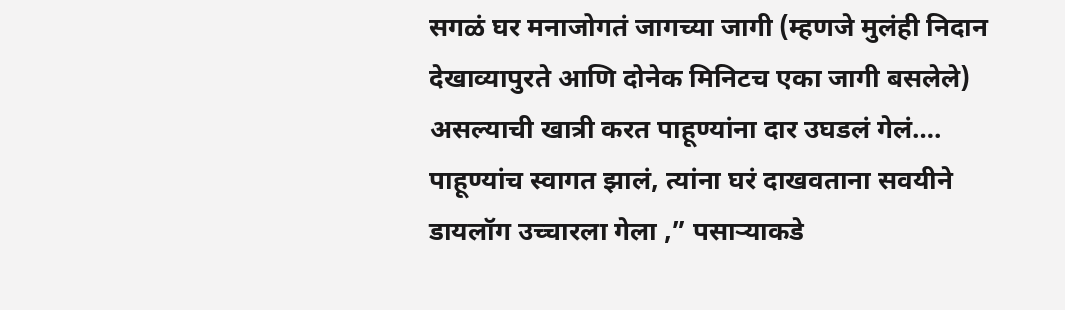सगळं घर मनाजोगतं जागच्या जागी (म्हणजे मुलंही निदान देखाव्यापुरते आणि दोनेक मिनिटच एका जागी बसलेले) असल्याची खात्री करत पाहूण्यांना दार उघडलं गेलं…. पाहूण्यांच स्वागत झालं, त्यांना घरं दाखवताना सवयीने डायलॉग उच्चारला गेला ,” पसाऱ्याकडे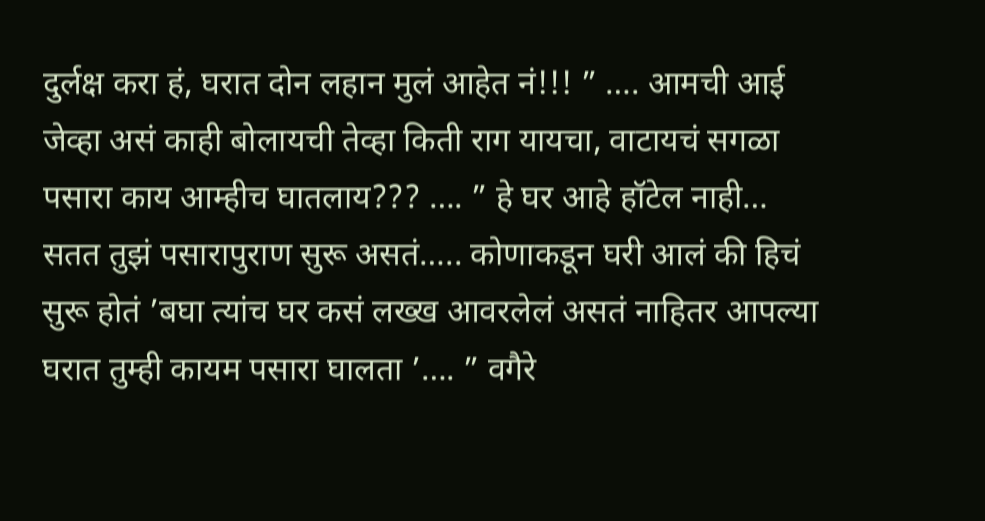दुर्लक्ष करा हं, घरात दोन लहान मुलं आहेत नं!!! ” …. आमची आई जेव्हा असं काही बोलायची तेव्हा किती राग यायचा, वाटायचं सगळा पसारा काय आम्हीच घातलाय??? …. ” हे घर आहे हॉटेल नाही… सतत तुझं पसारापुराण सुरू असतं….. कोणाकडून घरी आलं की हिचं सुरू होतं ’बघा त्यांच घर कसं लख्ख आवरलेलं असतं नाहितर आपल्या घरात तुम्ही कायम पसारा घालता ’…. ” वगैरे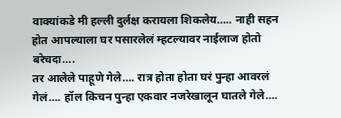वाक्यांकडे मी हल्ली दुर्लक्ष करायला शिकलेय….. नाही सहन होत आपल्याला घर पसारलेलं म्हटल्यावर नाईलाज होतो बरेचदा….
तर आलेले पाहूणे गेले…. रात्र होता होता घरं पुन्हा आवरलं गेलं…. हॉल किचन पुन्हा एकवार नजरेखालून घातले गेले….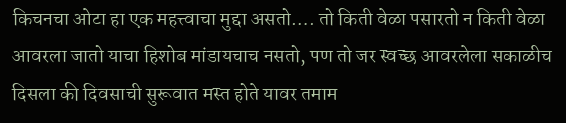किचनचा ओटा हा एक महत्त्वाचा मुद्दा असतो…. तो किती वेळा पसारतो न किती वेळा आवरला जातो याचा हिशोब मांडायचाच नसतो, पण तो जर स्वच्छ आवरलेला सकाळीच दिसला की दिवसाची सुरूवात मस्त होते यावर तमाम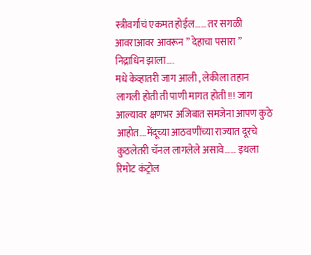स्त्रीवर्गाचं एकमत होईल…… तर सगळी आवराआवर आवरून ” देहाचा पसारा ” निद्राधिन झाला….
मधे केव्हातरी जाग आली , लेकीला तहान लागली होती ती पाणी मागत होती!!! जाग आल्यावर क्षणभर अजिबात समजेना आपण कुठे आहोत….मेंदूच्या आठवणींच्या राज्यात दूरचे कुठलेतरी चॅनल लागलेले असावे…… इथला रिमोट कंट्रोल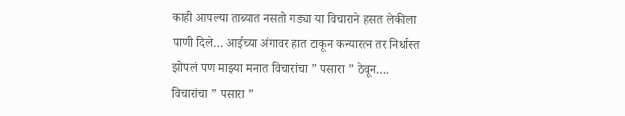काही आपल्या ताब्यात नसतो गड्या या विचाराने हसत लेकीला पाणी दिले… आईच्या अंगावर हात टाकून कन्यारत्न तर निर्धास्त झोपलं पण माझ्या मनात विचारांचा ” पसारा ” ठेवून….
विचारांचा ” पसारा ”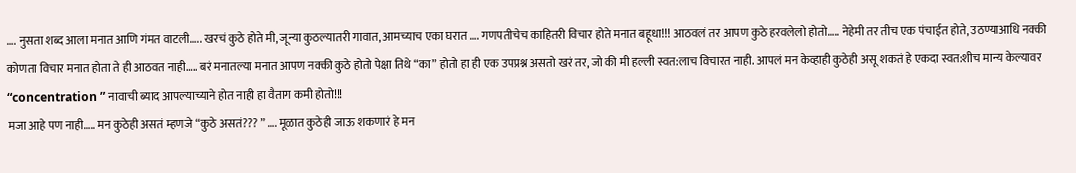…. नुसता शब्द आला मनात आणि गंमत वाटली….. खरचं कुठे होते मी, जून्या कुठल्यातरी गावात, आमच्याच एका घरात …. गणपतीचेच काहितरी विचार होते मनात बहूधा!!! आठवलं तर आपण कुठे हरवलेलो होतो….. नेहेमी तर तीच एक पंचाईत होते, उठण्याआधि नक्की कोणता विचार मनात होता ते ही आठवत नाही….. बरं मनातल्या मनात आपण नक्की कुठे होतो पेक्षा तिथे “का” होतो हा ही एक उपप्रश्न असतो खरं तर, जो की मी हल्ली स्वत:लाच विचारत नाही. आपलं मन केव्हाही कुठेही असू शकतं हे एकदा स्वत:शीच मान्य केल्यावर “concentration ” नावाची ब्याद आपल्याच्याने होत नाही हा वैताग कमी होतो!!!
मजा आहे पण नाही….. मन कुठेही असतं म्हणजे “कुठे असतं??? ” …. मूळात कुठेही जाऊ शकणारं हे मन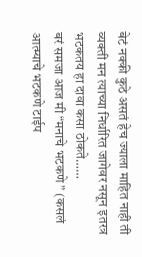बेटं नक्की कुठे असतं हेच ज्याला माहित नाही ती व्यक्ती मन त्याच्या निर्धारित जागेवर नसून इतरत्र भटकतय हा दावा कसा ठोकते……
बरं समजा आज मी “मनाचे भटकणे ” (कसलं आत्म्याचे भटकणे टाईप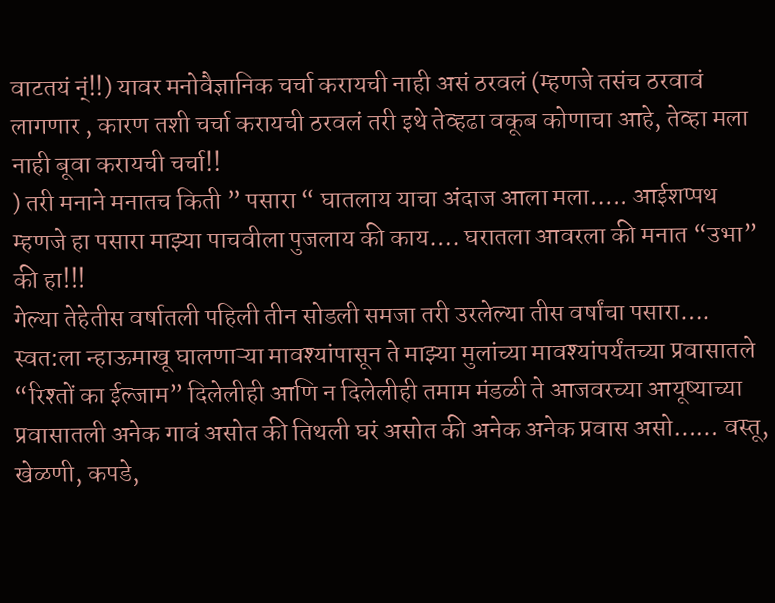वाटतयं न्ं!!) यावर मनोवैज्ञानिक चर्चा करायची नाही असं ठरवलं (म्हणजे तसंच ठरवावं लागणार , कारण तशी चर्चा करायची ठरवलं तरी इथे तेव्हढा वकूब कोणाचा आहे, तेव्हा मला नाही बूवा करायची चर्चा!!
) तरी मनाने मनातच किती ” पसारा “ घातलाय याचा अंदाज आला मला….. आईशप्पथ म्हणजे हा पसारा माझ्या पाचवीला पुजलाय की काय…. घरातला आवरला की मनात “उभा” की हा!!!
गेल्या तेहेतीस वर्षातली पहिली तीन सोडली समजा तरी उरलेल्या तीस वर्षांचा पसारा…. स्वत:ला न्हाऊमाखू घालणाऱ्या मावश्यांपासून ते माझ्या मुलांच्या मावश्यांपर्यंतच्या प्रवासातले “रिश्तों का ईल्जाम” दिलेलीही आणि न दिलेलीही तमाम मंडळी ते आजवरच्या आयूष्याच्या प्रवासातली अनेक गावं असोत की तिथली घरं असोत की अनेक अनेक प्रवास असो…… वस्तू, खेळणी, कपडे,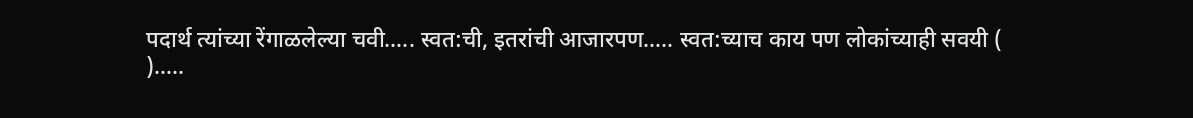पदार्थ त्यांच्या रेंगाळलेल्या चवी….. स्वत:ची, इतरांची आजारपण….. स्वत:च्याच काय पण लोकांच्याही सवयी (
)…..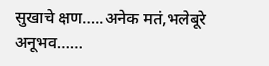सुखाचे क्षण…..अनेक मतं,भलेबूरे अनूभव……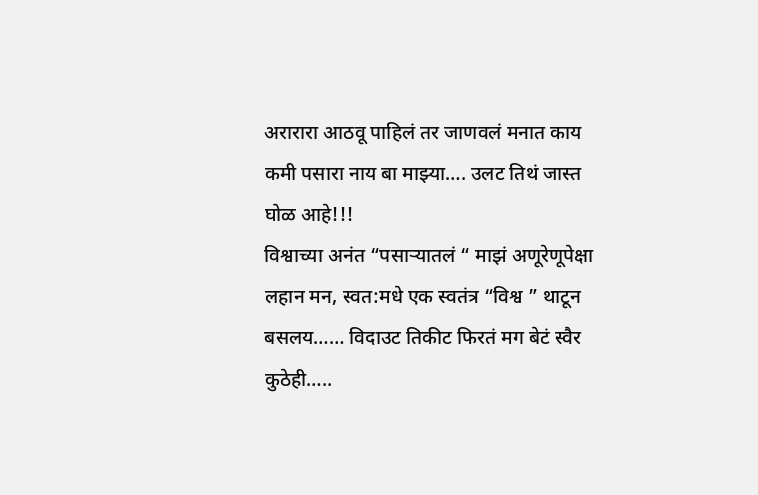अरारारा आठवू पाहिलं तर जाणवलं मनात काय कमी पसारा नाय बा माझ्या…. उलट तिथं जास्त घोळ आहे!!!
विश्वाच्या अनंत “पसाऱ्यातलं “ माझं अणूरेणूपेक्षा लहान मन, स्वत:मधे एक स्वतंत्र “विश्व ” थाटून बसलय…… विदाउट तिकीट फिरतं मग बेटं स्वैर कुठेही…..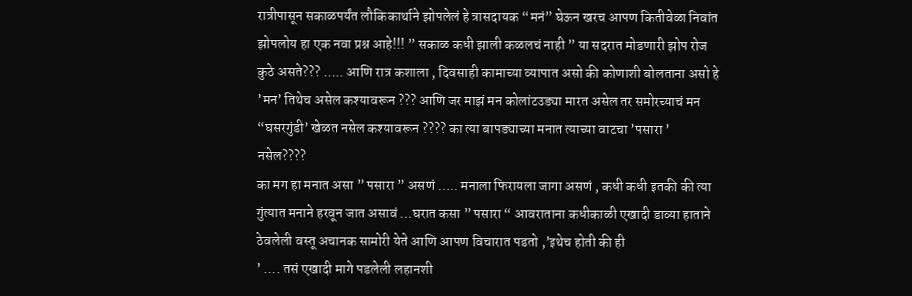रात्रीपासून सकाळपर्यंत लौकिकार्थाने झोपलेलं हे त्रासदायक “मनं” घेऊन खरच आपण कितीवेळा निवांत झोपलोय हा एक नवा प्रश्न आहे!!! ” सकाळ कधी झाली कळलचं नाही ” या सदरात मोडणारी झोप रोज कुठे असते??? ….. आणि रात्र कशाला , दिवसाही कामाच्या व्यापात असो की कोणाशी बोलताना असो हे ’मन’ तिथेच असेल कश्यावरून ??? आणि जर माझं मन कोलांटउड्या मारत असेल तर समोरच्याचं मन “घसरगुंडी’ खेळत नसेल कश्यावरून ???? का त्या बापड्याच्या मनात त्याच्या वाटचा ’पसारा ’ नसेल????
का मग हा मनात असा ” पसारा ” असणं ….. मनाला फिरायला जागा असणं , कधी कधी इतकी की त्या गुंत्यात मनाने हरवून जात असावं …घरात कसा ” पसारा “ आवराताना कधीकाळी एखादी डाव्या हाताने ठेवलेली वस्तू अचानक सामोरी येते आणि आपण विचारात पडतो ,’इथेच होती की ही
’ …. तसं एखादी मागे पडलेली लहानशी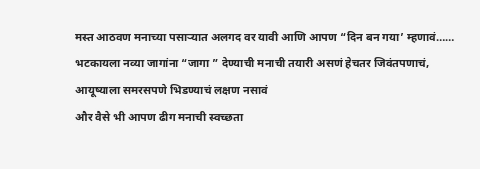मस्त आठवण मनाच्या पसाऱ्यात अलगद वर यावी आणि आपण “दिन बन गया’ म्हणावं…… भटकायला नव्या जागांना “जागा ” देण्याची मनाची तयारी असणं हेचतर जिवंतपणाचं, आयूष्याला समरसपणे भिडण्याचं लक्षण नसावं
और वैसे भी आपण ढीग मनाची स्वच्छता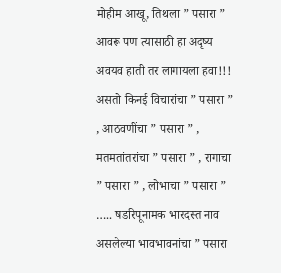मोहीम आखू, तिथला ” पसारा ” आवरू पण त्यासाठी हा अदृष्य अवयव हाती तर लागायला हवा!!!
असतो किनई विचारांचा ” पसारा ” , आठवणींचा ” पसारा ” , मतमतांतरांचा ” पसारा ” , रागाचा ” पसारा ” , लोभाचा ” पसारा ” ….. षडरिपूनामक भारदस्त नाव असलेल्या भावभावनांचा ” पसारा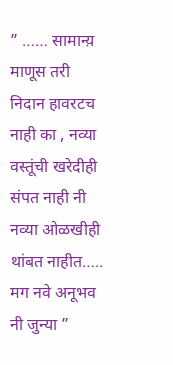” …… सामान्य़ माणूस तरी निदान हावरटच नाही का , नव्या वस्तूंची खरेदीही संपत नाही नी नव्या ओळखीही थांबत नाहीत….. मग नवे अनूभव नी जुन्या ”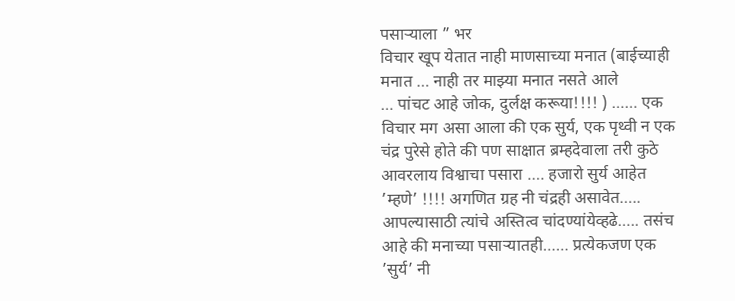पसाऱ्याला ” भर
विचार खूप येतात नाही माणसाच्या मनात (बाईच्याही मनात … नाही तर माझ्या मनात नसते आले
… पांचट आहे जोक, दुर्लक्ष करूया!!!! ) …… एक विचार मग असा आला की एक सुर्य, एक पृथ्वी न एक चंद्र पुरेसे होते की पण साक्षात ब्रम्हदेवाला तरी कुठे आवरलाय विश्वाचा पसारा …. हजारो सुर्य आहेत ’म्हणे’ !!!! अगणित ग्रह नी चंद्रही असावेत….. आपल्यासाठी त्यांचे अस्तित्व चांदण्यांयेव्हढे….. तसंच आहे की मनाच्या पसाऱ्यातही…… प्रत्येकजण एक ’सुर्य’ नी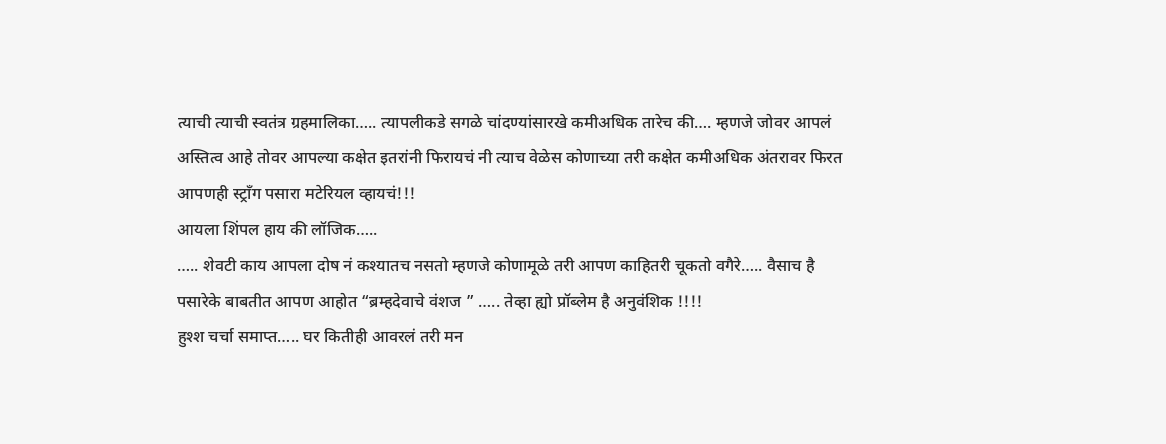त्याची त्याची स्वतंत्र ग्रहमालिका….. त्यापलीकडे सगळे चांदण्यांसारखे कमीअधिक तारेच की…. म्हणजे जोवर आपलं अस्तित्व आहे तोवर आपल्या कक्षेत इतरांनी फिरायचं नी त्याच वेळेस कोणाच्या तरी कक्षेत कमीअधिक अंतरावर फिरत आपणही स्ट्रॉंग पसारा मटेरियल व्हायचं!!!
आयला शिंपल हाय की लॉजिक…..
….. शेवटी काय आपला दोष नं कश्यातच नसतो म्हणजे कोणामूळे तरी आपण काहितरी चूकतो वगैरे….. वैसाच है पसारेके बाबतीत आपण आहोत “ब्रम्हदेवाचे वंशज ” ….. तेव्हा ह्यो प्रॉब्लेम है अनुवंशिक !!!!
हुश्श चर्चा समाप्त….. घर कितीही आवरलं तरी मन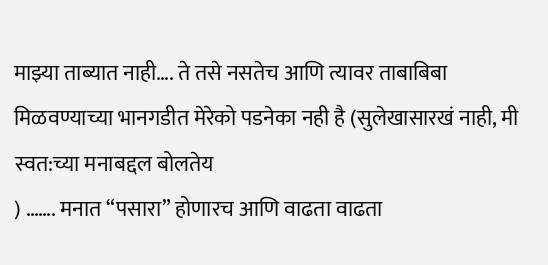माझ्या ताब्यात नाही…. ते तसे नसतेच आणि त्यावर ताबाबिबा मिळवण्याच्या भानगडीत मेरेको पडनेका नही है (सुलेखासारखं नाही, मी स्वत:च्या मनाबद्दल बोलतेय
) ……. मनात “पसारा” होणारच आणि वाढता वाढता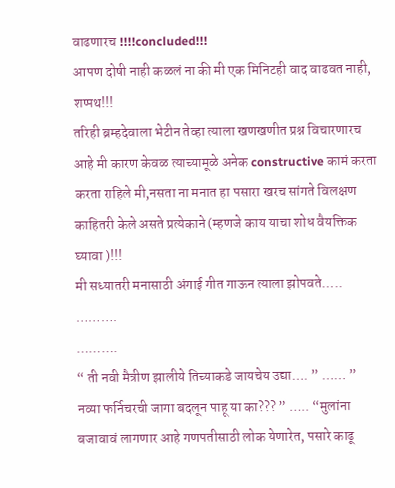वाढणारच !!!!concluded!!!
आपण दोषी नाही कळलं ना की मी एक मिनिटही वाद वाढवत नाही, शप्पथ!!!
तरिही ब्रम्हदेवाला भेटीन तेव्हा त्याला खणखणीत प्रश्न विचारणारच आहे मी कारण केवळ त्याच्यामूळे अनेक constructive कामं करता करता राहिले मी,नसता ना मनात हा पसारा खरच सांगते विलक्षण काहितरी केले असते प्रत्येकाने (म्हणजे काय याचा शोध वैयक्तिक घ्यावा )!!!
मी सध्यातरी मनासाठी अंगाई गीत गाऊन त्याला झोपवते…..
……….
……….
“ ती नवी मैत्रीण झालीये तिच्याकडे जायचेय उद्या…. ” …… ” नव्या फर्निचरची जागा बदलून पाहू या का??? ” ….. “मुलांना बजावावं लागणार आहे गणपतीसाठी लोक येणारेत, पसारे काढू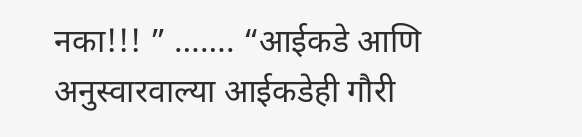नका!!! ” ……. “आईकडे आणि अनुस्वारवाल्या आईकडेही गौरी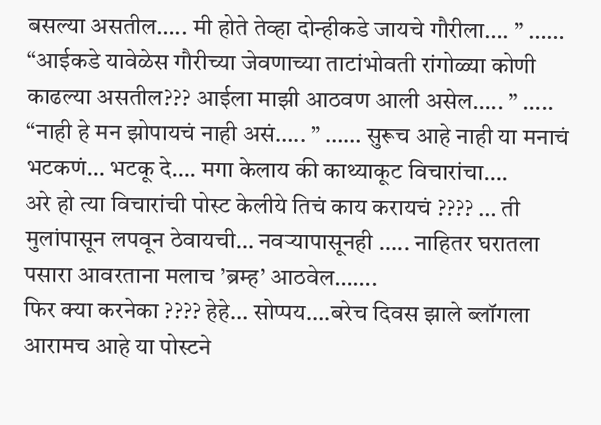बसल्या असतील….. मी होते तेव्हा दोन्हीकडे जायचे गौरीला…. ” …… “आईकडे यावेळेस गौरीच्या जेवणाच्या ताटांभोवती रांगोळ्या कोणी काढल्या असतील??? आईला माझी आठवण आली असेल….. ” ….. “नाही हे मन झोपायचं नाही असं….. ” …… सुरूच आहे नाही या मनाचं भटकणं… भटकू दे…. मगा केलाय की काथ्याकूट विचारांचा….
अरे हो त्या विचारांची पोस्ट केलीये तिचं काय करायचं ???? … ती मुलांपासून लपवून ठेवायची… नवऱ्यापासूनही ….. नाहितर घरातला पसारा आवरताना मलाच ’ब्रम्ह’ आठवेल…….
फिर क्या करनेका ???? हेहे… सोप्पय….बरेच दिवस झाले ब्लॉगला आरामच आहे या पोस्टने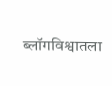ब्लॉगविश्वातला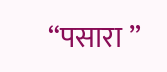“पसारा ”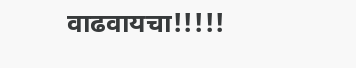वाढवायचा!!!!!